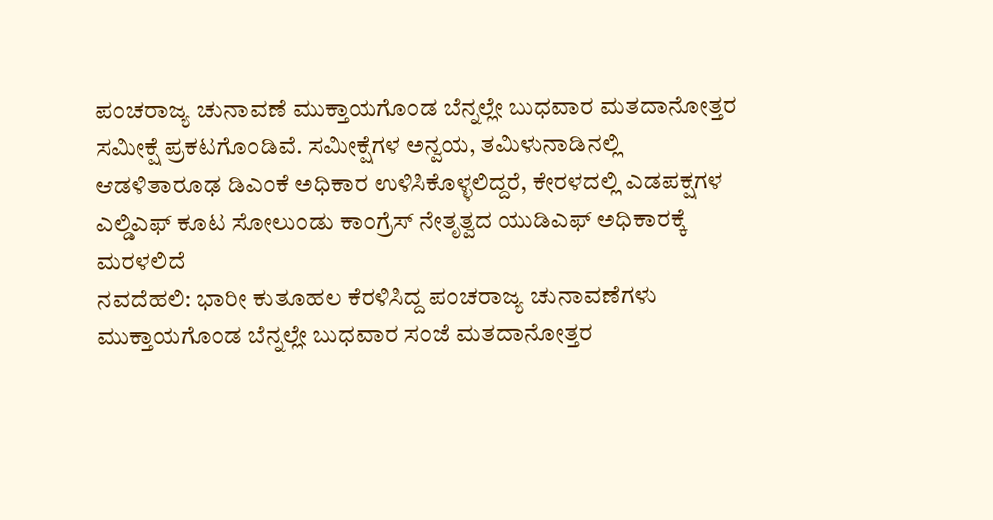ಪಂಚರಾಜ್ಯ ಚುನಾವಣೆ ಮುಕ್ತಾಯಗೊಂಡ ಬೆನ್ನಲ್ಲೇ ಬುಧವಾರ ಮತದಾನೋತ್ತರ ಸಮೀಕ್ಷೆ ಪ್ರಕಟಗೊಂಡಿವೆ. ಸಮೀಕ್ಷೆಗಳ ಅನ್ವಯ, ತಮಿಳುನಾಡಿನಲ್ಲಿ ಆಡಳಿತಾರೂಢ ಡಿಎಂಕೆ ಅಧಿಕಾರ ಉಳಿಸಿಕೊಳ್ಳಲಿದ್ದರೆ, ಕೇರಳದಲ್ಲಿ ಎಡಪಕ್ಷಗಳ ಎಲ್ಡಿಎಫ್ ಕೂಟ ಸೋಲುಂಡು ಕಾಂಗ್ರೆಸ್ ನೇತೃತ್ವದ ಯುಡಿಎಫ್ ಅಧಿಕಾರಕ್ಕೆ ಮರಳಲಿದೆ
ನವದೆಹಲಿ: ಭಾರೀ ಕುತೂಹಲ ಕೆರಳಿಸಿದ್ದ ಪಂಚರಾಜ್ಯ ಚುನಾವಣೆಗಳು ಮುಕ್ತಾಯಗೊಂಡ ಬೆನ್ನಲ್ಲೇ ಬುಧವಾರ ಸಂಜೆ ಮತದಾನೋತ್ತರ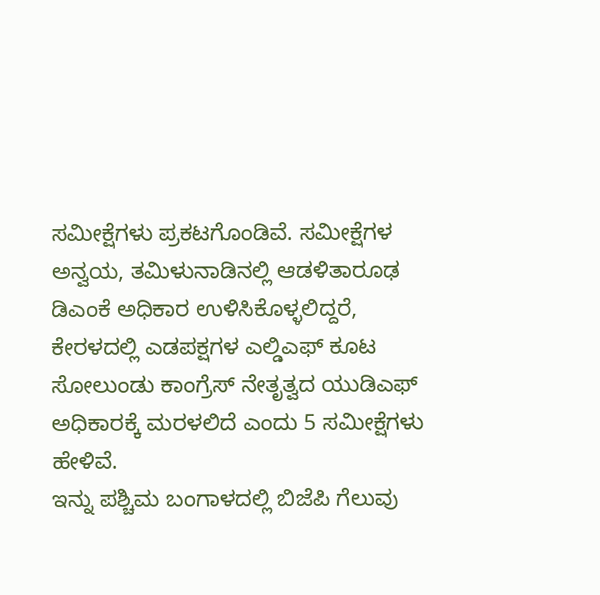ಸಮೀಕ್ಷೆಗಳು ಪ್ರಕಟಗೊಂಡಿವೆ. ಸಮೀಕ್ಷೆಗಳ ಅನ್ವಯ, ತಮಿಳುನಾಡಿನಲ್ಲಿ ಆಡಳಿತಾರೂಢ ಡಿಎಂಕೆ ಅಧಿಕಾರ ಉಳಿಸಿಕೊಳ್ಳಲಿದ್ದರೆ, ಕೇರಳದಲ್ಲಿ ಎಡಪಕ್ಷಗಳ ಎಲ್ಡಿಎಫ್ ಕೂಟ ಸೋಲುಂಡು ಕಾಂಗ್ರೆಸ್ ನೇತೃತ್ವದ ಯುಡಿಎಫ್ ಅಧಿಕಾರಕ್ಕೆ ಮರಳಲಿದೆ ಎಂದು 5 ಸಮೀಕ್ಷೆಗಳು ಹೇಳಿವೆ.
ಇನ್ನು ಪಶ್ಚಿಮ ಬಂಗಾಳದಲ್ಲಿ ಬಿಜೆಪಿ ಗೆಲುವು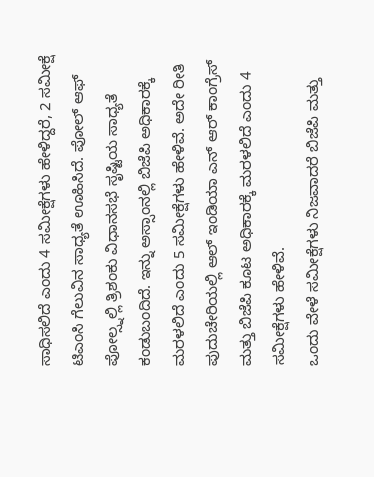ಸಾಧಿಸಲಿದೆ ಎಂದು 4 ಸಮೀಕ್ಷೆಗಳು ಹೇಳಿದ್ದರೆ, 2 ಸಮೀಕ್ಷೆ ಟಿಎಂಸಿ ಗೆಲುವಿನ ಸಾಧ್ಯತೆ ಊಹಿಸಿದೆ. ಪೋಲ್ ಆಫ್ ಪೋಲ್ಸ್ನಲ್ಲಿ ತ್ರಿಶಂಕು ವಿಧಾನಸಭೆ ಸೃಷ್ಟಿಯ ಸಾಧ್ಯತೆ ಕಂಡುಬಂದಿದೆ. ಇನ್ನು ಅಸ್ಸಾಂನಲ್ಲಿ ಬಿಜೆಪಿ ಅಧಿಕಾರಕ್ಕೆ ಮರಳಲಿದೆ ಎಂದು 5 ಸಮೀಕ್ಷೆಗಳು ಹೇಳಿವೆ. ಅದೇ ರೀತಿ ಪುದುಚೇರಿಯಲ್ಲಿ ಆಲ್ ಇಂಡಿಯಾ ಎನ್ ಆರ್ ಕಾಂಗ್ರೆಸ್ ಮತ್ತು ಬಿಜೆಪಿ ಕೂಟ ಅಧಿಕಾರಕ್ಕೆ ಮರಳಲಿದೆ ಎಂದು 4 ಸಮೀಕ್ಷೆಗಳು ಹೇಳಿವೆ.
ಒಂದು ವೇಳೆ ಸಮೀಕ್ಷೆಗಳು ನಿಜವಾದರೆ ಬಿಜೆಪಿ ಮತ್ತು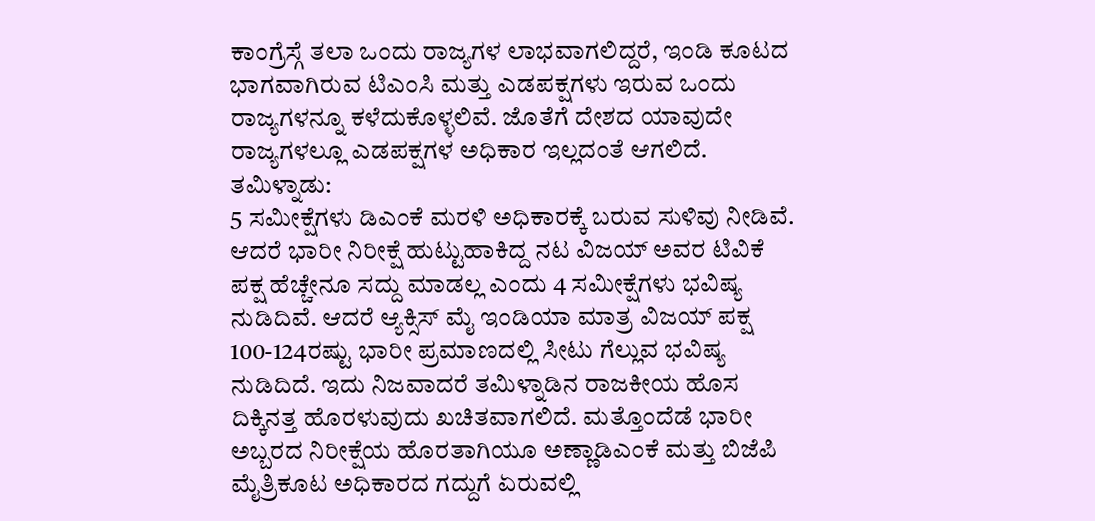ಕಾಂಗ್ರೆಸ್ಗೆ ತಲಾ ಒಂದು ರಾಜ್ಯಗಳ ಲಾಭವಾಗಲಿದ್ದರೆ, ಇಂಡಿ ಕೂಟದ ಭಾಗವಾಗಿರುವ ಟಿಎಂಸಿ ಮತ್ತು ಎಡಪಕ್ಷಗಳು ಇರುವ ಒಂದು ರಾಜ್ಯಗಳನ್ನೂ ಕಳೆದುಕೊಳ್ಳಲಿವೆ. ಜೊತೆಗೆ ದೇಶದ ಯಾವುದೇ ರಾಜ್ಯಗಳಲ್ಲೂ ಎಡಪಕ್ಷಗಳ ಅಧಿಕಾರ ಇಲ್ಲದಂತೆ ಆಗಲಿದೆ.
ತಮಿಳ್ನಾಡು:
5 ಸಮೀಕ್ಷೆಗಳು ಡಿಎಂಕೆ ಮರಳಿ ಅಧಿಕಾರಕ್ಕೆ ಬರುವ ಸುಳಿವು ನೀಡಿವೆ. ಆದರೆ ಭಾರೀ ನಿರೀಕ್ಷೆ ಹುಟ್ಟುಹಾಕಿದ್ದ ನಟ ವಿಜಯ್ ಅವರ ಟಿವಿಕೆ ಪಕ್ಷ ಹೆಚ್ಚೇನೂ ಸದ್ದು ಮಾಡಲ್ಲ ಎಂದು 4 ಸಮೀಕ್ಷೆಗಳು ಭವಿಷ್ಯ ನುಡಿದಿವೆ. ಆದರೆ ಆ್ಯಕ್ಸಿಸ್ ಮೈ ಇಂಡಿಯಾ ಮಾತ್ರ ವಿಜಯ್ ಪಕ್ಷ 100-124ರಷ್ಟು ಭಾರೀ ಪ್ರಮಾಣದಲ್ಲಿ ಸೀಟು ಗೆಲ್ಲುವ ಭವಿಷ್ಯ ನುಡಿದಿದೆ. ಇದು ನಿಜವಾದರೆ ತಮಿಳ್ನಾಡಿನ ರಾಜಕೀಯ ಹೊಸ ದಿಕ್ಕಿನತ್ತ ಹೊರಳುವುದು ಖಚಿತವಾಗಲಿದೆ. ಮತ್ತೊಂದೆಡೆ ಭಾರೀ ಅಬ್ಬರದ ನಿರೀಕ್ಷೆಯ ಹೊರತಾಗಿಯೂ ಅಣ್ಣಾಡಿಎಂಕೆ ಮತ್ತು ಬಿಜೆಪಿ ಮೈತ್ರಿಕೂಟ ಅಧಿಕಾರದ ಗದ್ದುಗೆ ಏರುವಲ್ಲಿ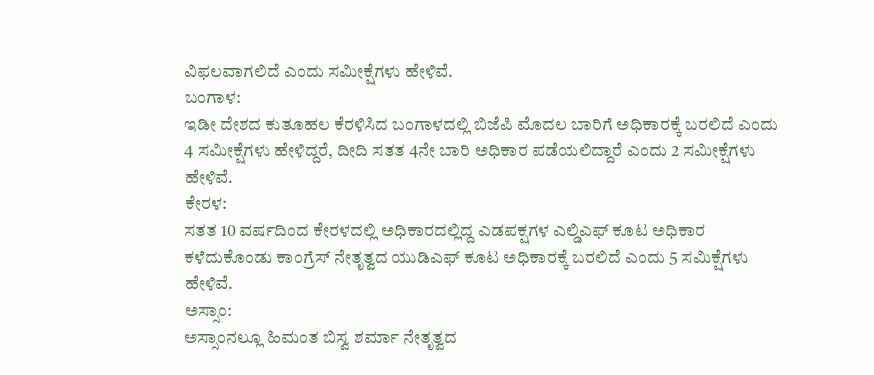ವಿಫಲವಾಗಲಿದೆ ಎಂದು ಸಮೀಕ್ಷೆಗಳು ಹೇಳಿವೆ.
ಬಂಗಾಳ:
ಇಡೀ ದೇಶದ ಕುತೂಹಲ ಕೆರಳಿಸಿದ ಬಂಗಾಳದಲ್ಲಿ ಬಿಜೆಪಿ ಮೊದಲ ಬಾರಿಗೆ ಅಧಿಕಾರಕ್ಕೆ ಬರಲಿದೆ ಎಂದು 4 ಸಮೀಕ್ಷೆಗಳು ಹೇಳಿದ್ದರೆ, ದೀದಿ ಸತತ 4ನೇ ಬಾರಿ ಅಧಿಕಾರ ಪಡೆಯಲಿದ್ದಾರೆ ಎಂದು 2 ಸಮೀಕ್ಷೆಗಳು ಹೇಳಿವೆ.
ಕೇರಳ:
ಸತತ 10 ವರ್ಷದಿಂದ ಕೇರಳದಲ್ಲಿ ಅಧಿಕಾರದಲ್ಲಿದ್ದ ಎಡಪಕ್ಷಗಳ ಎಲ್ಡಿಎಫ್ ಕೂಟ ಅಧಿಕಾರ ಕಳೆದುಕೊಂಡು ಕಾಂಗ್ರೆಸ್ ನೇತೃತ್ವದ ಯುಡಿಎಫ್ ಕೂಟ ಅಧಿಕಾರಕ್ಕೆ ಬರಲಿದೆ ಎಂದು 5 ಸಮಿಕ್ಷೆಗಳು ಹೇಳಿವೆ.
ಅಸ್ಸಾಂ:
ಅಸ್ಸಾಂನಲ್ಲೂ ಹಿಮಂತ ಬಿಸ್ವ ಶರ್ಮಾ ನೇತೃತ್ವದ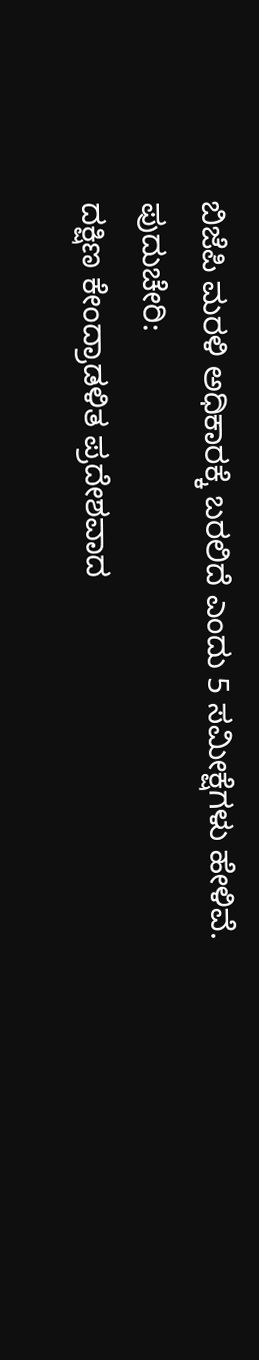ಬಿಜೆಪಿ ಮರಳಿ ಅಧಿಕಾರಕ್ಕೆ ಬರಲಿದೆ ಎಂದು 5 ಸಮೀಕ್ಷೆಗಳು ಹೇಳಿವೆ.
ಪುದುಚೇರಿ:
ದಕ್ಷಿಣ ಕೇಂದ್ರಾಡಳಿತ ಪ್ರದೇಶವಾದ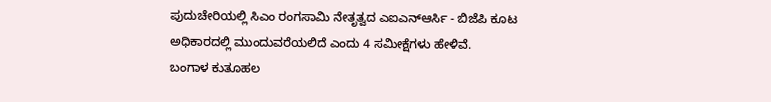ಪುದುಚೇರಿಯಲ್ಲಿ ಸಿಎಂ ರಂಗಸಾಮಿ ನೇತೃತ್ವದ ಎಐಎನ್ಆರ್ಸಿ - ಬಿಜೆಪಿ ಕೂಟ ಅಧಿಕಾರದಲ್ಲಿ ಮುಂದುವರೆಯಲಿದೆ ಎಂದು 4 ಸಮೀಕ್ಷೆಗಳು ಹೇಳಿವೆ.
ಬಂಗಾಳ ಕುತೂಹಲ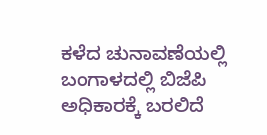ಕಳೆದ ಚುನಾವಣೆಯಲ್ಲಿ ಬಂಗಾಳದಲ್ಲಿ ಬಿಜೆಪಿ ಅಧಿಕಾರಕ್ಕೆ ಬರಲಿದೆ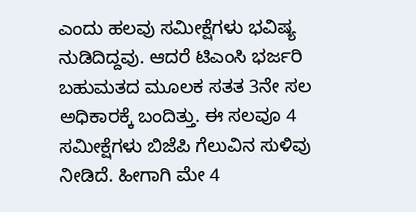ಎಂದು ಹಲವು ಸಮೀಕ್ಷೆಗಳು ಭವಿಷ್ಯ ನುಡಿದಿದ್ದವು. ಆದರೆ ಟಿಎಂಸಿ ಭರ್ಜರಿ ಬಹುಮತದ ಮೂಲಕ ಸತತ 3ನೇ ಸಲ ಅಧಿಕಾರಕ್ಕೆ ಬಂದಿತ್ತು. ಈ ಸಲವೂ 4 ಸಮೀಕ್ಷೆಗಳು ಬಿಜೆಪಿ ಗೆಲುವಿನ ಸುಳಿವು ನೀಡಿದೆ. ಹೀಗಾಗಿ ಮೇ 4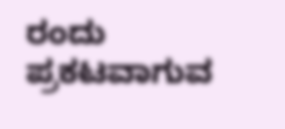ರಂದು ಪ್ರಕಟವಾಗುವ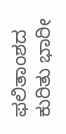ಫಲಿತಾಂಶದ ಕುರಿತು ಭಾರೀ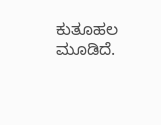ಕುತೂಹಲ ಮೂಡಿದೆ.